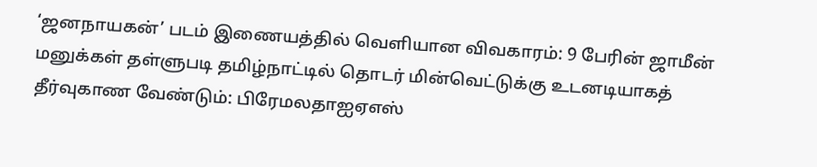‘ஜனநாயகன்’ படம் இணையத்தில் வெளியான விவகாரம்: 9 பேரின் ஜாமீன் மனுக்கள் தள்ளுபடி தமிழ்நாட்டில் தொடர் மின்வெட்டுக்கு உடனடியாகத் தீர்வுகாண வேண்டும்: பிரேமலதாஐஏஎஸ்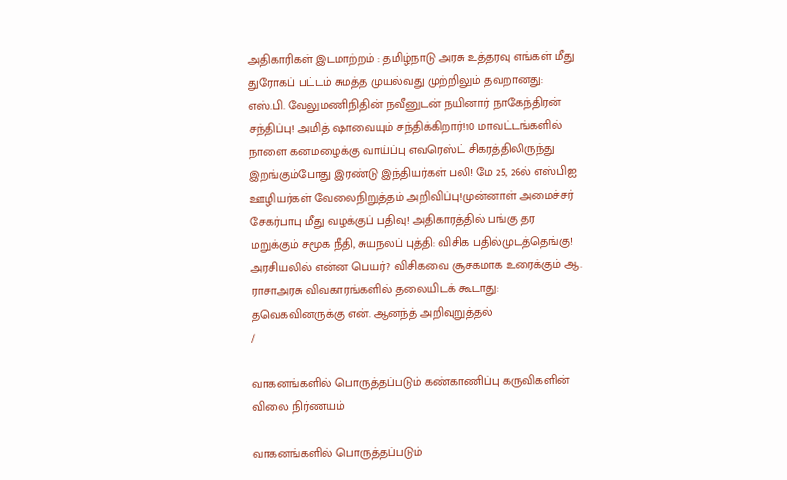அதிகாரிகள் இடமாற்றம் : தமிழ்நாடு அரசு உத்தரவு எங்கள் மீது துரோகப் பட்டம் சுமத்த முயல்வது முற்றிலும் தவறானது: எஸ்.பி. வேலுமணிநிதின் நவீனுடன் நயினார் நாகேந்திரன் சந்திப்பு! அமித் ஷாவையும் சந்திக்கிறார்!10 மாவட்டங்களில் நாளை கனமழைக்கு வாய்ப்பு எவரெஸ்ட் சிகரத்திலிருந்து இறங்கும்போது இரண்டு இந்தியர்கள் பலி! மே 25, 26ல் எஸ்பிஐ ஊழியர்கள் வேலைநிறுத்தம் அறிவிப்பு!முன்னாள் அமைச்சர் சேகர்பாபு மீது வழக்குப் பதிவு! அதிகாரத்தில் பங்கு தர மறுக்கும் சமூக நீதி, சுயநலப் புத்தி: விசிக பதில்முடத்தெங்கு! அரசியலில் என்ன பெயர்? விசிகவை சூசகமாக உரைக்கும் ஆ. ராசாஅரசு விவகாரங்களில் தலையிடக் கூடாது: தவெகவினருக்கு என். ஆனந்த் அறிவுறுத்தல்
/

வாகனங்களில் பொருத்தப்படும் கண்காணிப்பு கருவிகளின் விலை நிர்ணயம்

வாகனங்களில் பொருத்தப்படும்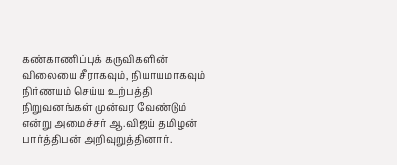கண்காணிப்புக் கருவிகளின் விலையை சீராகவும், நியாயமாகவும் நிர்ணயம் செய்ய உற்பத்தி நிறுவனங்கள் முன்வர வேண்டும் என்று அமைச்சர் ஆ.விஜய் தமிழன் பார்த்திபன் அறிவுறுத்தினார்.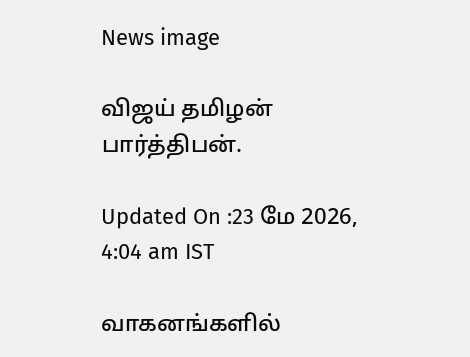News image

விஜய் தமிழன் பார்த்திபன்.

Updated On :23 மே 2026, 4:04 am IST

வாகனங்களில்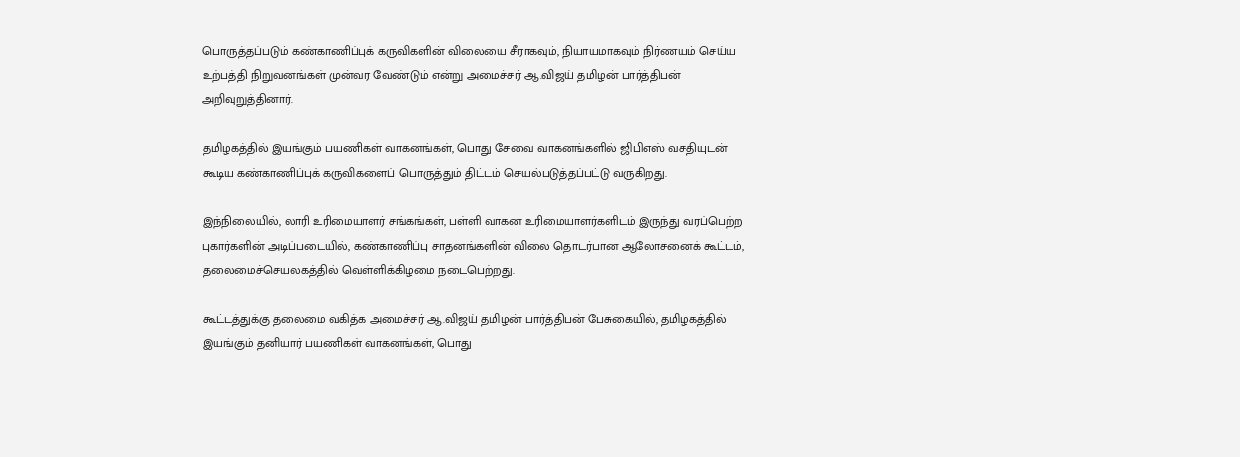பொருத்தப்படும் கண்காணிப்புக் கருவிகளின் விலையை சீராகவும், நியாயமாகவும் நிர்ணயம் செய்ய உற்பத்தி நிறுவனங்கள் முன்வர வேண்டும் என்று அமைச்சர் ஆ.விஜய் தமிழன் பார்த்திபன் அறிவுறுத்தினார்.

தமிழகத்தில் இயங்கும் பயணிகள் வாகனங்கள், பொது சேவை வாகனங்களில் ஜிபிஎஸ் வசதியுடன் கூடிய கண்காணிப்புக் கருவிகளைப் பொருத்தும் திட்டம் செயல்படுத்தப்பட்டு வருகிறது.

இந்நிலையில், லாரி உரிமையாளர் சங்கங்கள், பள்ளி வாகன உரிமையாளர்களிடம் இருந்து வரப்பெற்ற புகார்களின் அடிப்படையில், கண்காணிப்பு சாதனங்களின் விலை தொடர்பான ஆலோசனைக் கூட்டம், தலைமைச்செயலகத்தில் வெள்ளிக்கிழமை நடைபெற்றது.

கூட்டத்துக்கு தலைமை வகித்க அமைச்சர் ஆ.விஜய் தமிழன் பார்த்திபன் பேசுகையில், தமிழகத்தில் இயங்கும் தனியார் பயணிகள் வாகனங்கள், பொது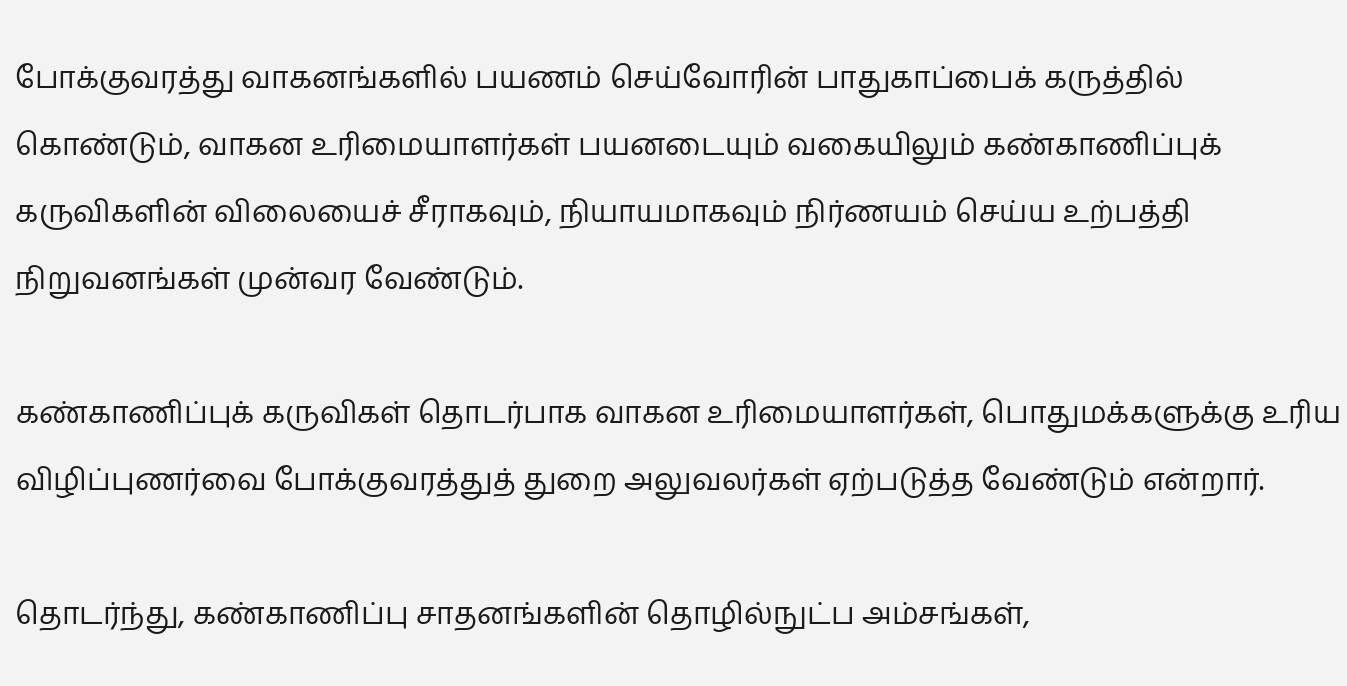போக்குவரத்து வாகனங்களில் பயணம் செய்வோரின் பாதுகாப்பைக் கருத்தில் கொண்டும், வாகன உரிமையாளர்கள் பயனடையும் வகையிலும் கண்காணிப்புக் கருவிகளின் விலையைச் சீராகவும், நியாயமாகவும் நிர்ணயம் செய்ய உற்பத்தி நிறுவனங்கள் முன்வர வேண்டும்.

கண்காணிப்புக் கருவிகள் தொடர்பாக வாகன உரிமையாளர்கள், பொதுமக்களுக்கு உரிய விழிப்புணர்வை போக்குவரத்துத் துறை அலுவலர்கள் ஏற்படுத்த வேண்டும் என்றார்.

தொடர்ந்து, கண்காணிப்பு சாதனங்களின் தொழில்நுட்ப அம்சங்கள்,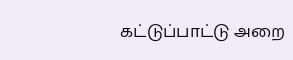கட்டுப்பாட்டு அறை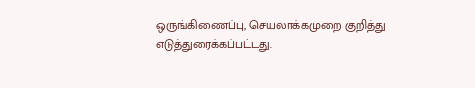ஒருங்கிணைப்பு, செயலாக்கமுறை குறித்து எடுத்துரைக்கப்பட்டது.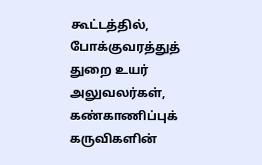கூட்டத்தில், போக்குவரத்துத் துறை உயர் அலுவலர்கள், கண்காணிப்புக் கருவிகளின்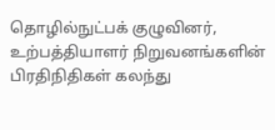தொழில்நுட்பக் குழுவினர், உற்பத்தியாளர் நிறுவனங்களின் பிரதிநிதிகள் கலந்து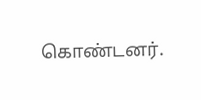கொண்டனர்.